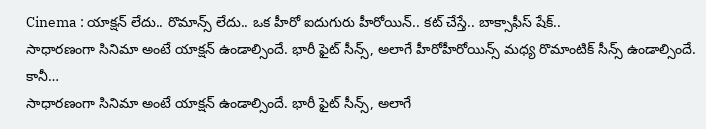Cinema : యాక్షన్ లేదు.. రొమాన్స్ లేదు.. ఒక హీరో ఐదుగురు హీరోయిన్.. కట్ చేస్తే.. బాక్సాఫీస్ షేక్..
సాధారణంగా సినిమా అంటే యాక్షన్ ఉండాల్సిందే. భారీ ఫైట్ సీన్స్, అలాగే హీరోహీరోయిన్స్ మధ్య రొమాంటిక్ సీన్స్ ఉండాల్సిందే. కానీ…
సాధారణంగా సినిమా అంటే యాక్షన్ ఉండాల్సిందే. భారీ ఫైట్ సీన్స్, అలాగే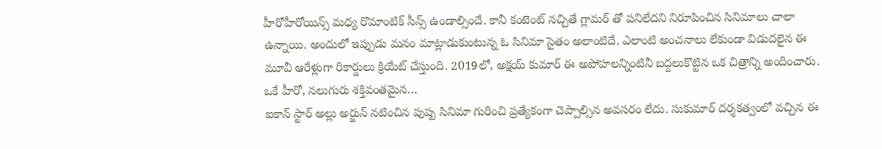హీరోహీరోయిన్స్ మధ్య రొమాంటిక్ సీన్స్ ఉండాల్సిందే. కానీ కంటెంట్ నచ్చితే గ్లామర్ తో పనిలేదని నిరూపించిన సినిమాలు చాలా ఉన్నాయి. అందులో ఇప్పుడు మనం మాట్లాడుకుంటున్న ఓ సినిమా సైతం అలాంటిదే. ఎలాంటి అంచనాలు లేకుండా విడుదలైన ఈ మూవీ ఆరేళ్లుగా రికార్డులు క్రియేట్ చేస్తుంది. 2019లో, అక్షయ్ కుమార్ ఈ అపోహలన్నింటినీ బద్దలుకొట్టిన ఒక చిత్రాన్ని అందించారు. ఒకే హీరో, నలుగురు శక్తివంతమైన…
ఐకాన్ స్టార్ అల్లు అర్జున్ నటించిన పుష్ప సినిమా గురించి ప్రత్యేకంగా చెప్పాల్సిన అవసరం లేదు. సుకుమార్ దర్శకత్వంలో వచ్చిన ఈ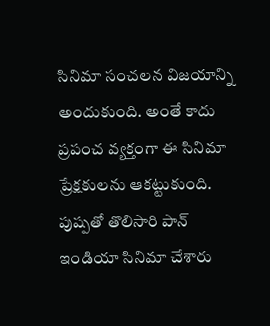సినిమా సంచలన విజయాన్ని అందుకుంది. అంతే కాదు ప్రపంచ వ్యక్తంగా ఈ సినిమా ప్రేక్షకులను ఆకట్టుకుంది. పుష్పతో తొలిసారి పాన్ ఇండియా సినిమా చేశారు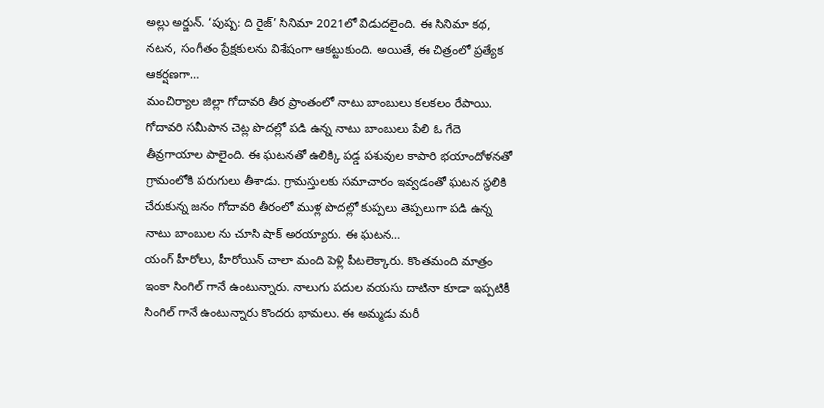అల్లు అర్జున్. ‘పుష్ప: ది రైజ్’ సినిమా 2021లో విడుదలైంది. ఈ సినిమా కథ, నటన, సంగీతం ప్రేక్షకులను విశేషంగా ఆకట్టుకుంది. అయితే, ఈ చిత్రంలో ప్రత్యేక ఆకర్షణగా…
మంచిర్యాల జిల్లా గోదావరి తీర ప్రాంతంలో నాటు బాంబులు కలకలం రేపాయి. గోదావరి సమీపాన చెట్ల పొదల్లో పడి ఉన్న నాటు బాంబులు పేలి ఓ గేదె తీవ్రగాయాల పాలైంది. ఈ ఘటనతో ఉలిక్కి పడ్డ పశువుల కాపారి భయాందోళనతో గ్రామంలోకి పరుగులు తీశాడు. గ్రామస్తులకు సమాచారం ఇవ్వడంతో ఘటన స్థలికి చేరుకున్న జనం గోదావరి తీరంలో ముళ్ల పొదల్లో కుప్పలు తెప్పలుగా పడి ఉన్న నాటు బాంబుల ను చూసి షాక్ అరయ్యారు. ఈ ఘటన…
యంగ్ హీరోలు, హీరోయిన్ చాలా మంది పెళ్లి పీటలెక్కారు. కొంతమంది మాత్రం ఇంకా సింగిల్ గానే ఉంటున్నారు. నాలుగు పదుల వయసు దాటినా కూడా ఇప్పటికీ సింగిల్ గానే ఉంటున్నారు కొందరు భామలు. ఈ అమ్మడు మరీ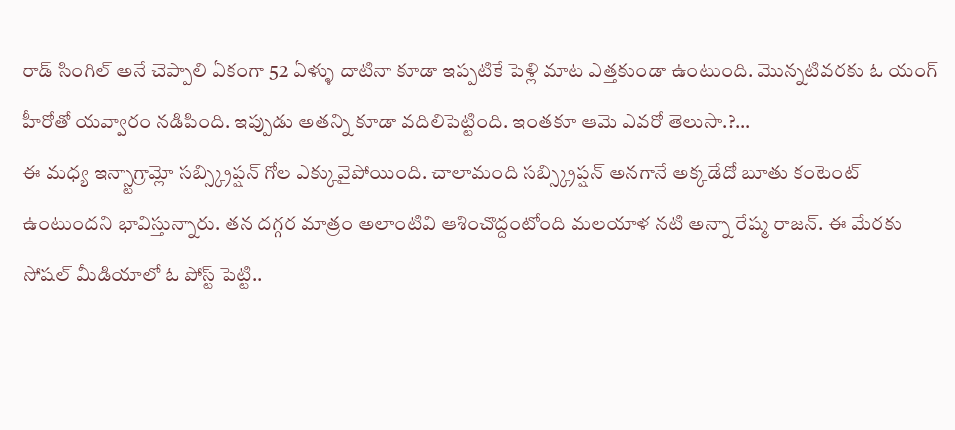రాడ్ సింగిల్ అనే చెప్పాలి ఏకంగా 52 ఏళ్ళు దాటినా కూడా ఇప్పటికే పెళ్లి మాట ఎత్తకుండా ఉంటుంది. మొన్నటివరకు ఓ యంగ్ హీరోతో యవ్వారం నడిపింది. ఇప్పుడు అతన్ని కూడా వదిలిపెట్టింది. ఇంతకూ ఆమె ఎవరో తెలుసా.?…
ఈ మధ్య ఇన్స్టాగ్రామ్లో సబ్స్క్రిప్షన్ గోల ఎక్కువైపోయింది. చాలామంది సబ్స్క్రిప్షన్ అనగానే అక్కడేదో బూతు కంటెంట్ ఉంటుందని భావిస్తున్నారు. తన దగ్గర మాత్రం అలాంటివి ఆశించొద్దంటోంది మలయాళ నటి అన్నా రేష్మ రాజన్. ఈ మేరకు సోషల్ మీడియాలో ఓ పోస్ట్ పెట్టి..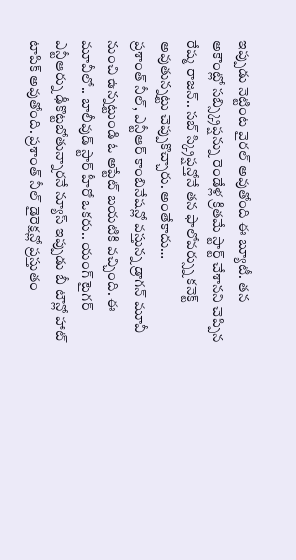ఇప్పుడు నెట్టింట వైరల్ అవుతోంది ఈ బ్యూటీ. తన అకౌంట్లో సబ్స్క్రిప్షన్ను రెండేళ్ల క్రితమే స్టార్ట్ చేశానని చెప్పిన రేష్మ రాజన్.. సబ్ స్క్రిప్షన్తోనే తన ఫాలోవర్స్ను కనెక్ట్ అవుతున్నట్టు చెప్పుకొచ్చారు. అంతేకాదు…
ప్రశాంత్ నీల్, ఎన్టీఆర్ కాంబినేషన్లో వస్తున్న డ్రాగన్ మూవీ నుంచి ఉన్నట్టుండి ఓ అప్టేట్ బయటికి వచ్చింది. ఈ మూవీలో.. బాలీవుడ్ స్టార్ హీరో ఒకరు.. యంగ్ టైగర్ ఎన్టీఆర్ను ఢీకొట్టబోతున్నారనే న్యూస్ ఇప్పుడు బీ టౌన్లో హాట్ టాపిక్ అవుతోంది. ప్రశాంత్ నీల్ డైరెక్షన్లో ప్రస్తుతం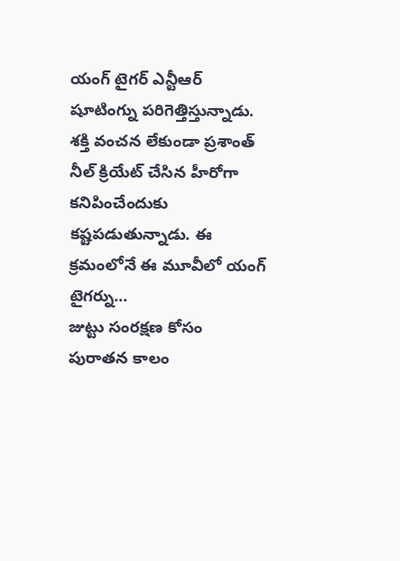యంగ్ టైగర్ ఎన్టీఆర్ షూటింగ్ను పరిగెత్తిస్తున్నాడు. శక్తి వంచన లేకుండా ప్రశాంత్ నీల్ క్రియేట్ చేసిన హీరోగా కనిపించేందుకు కష్టపడుతున్నాడు. ఈ క్రమంలోనే ఈ మూవీలో యంగ్ టైగర్ను…
జుట్టు సంరక్షణ కోసం పురాతన కాలం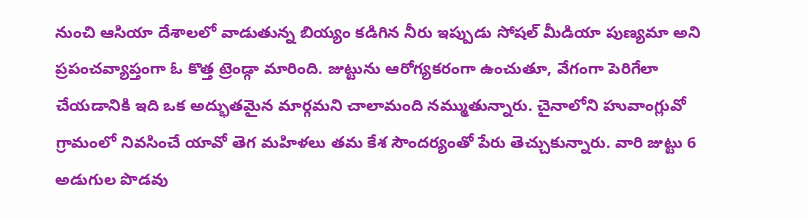నుంచి ఆసియా దేశాలలో వాడుతున్న బియ్యం కడిగిన నీరు ఇప్పుడు సోషల్ మీడియా పుణ్యమా అని ప్రపంచవ్యాప్తంగా ఓ కొత్త ట్రెండ్గా మారింది. జుట్టును ఆరోగ్యకరంగా ఉంచుతూ, వేగంగా పెరిగేలా చేయడానికి ఇది ఒక అద్భుతమైన మార్గమని చాలామంది నమ్ముతున్నారు. చైనాలోని హువాంగ్లువో గ్రామంలో నివసించే యావో తెగ మహిళలు తమ కేశ సౌందర్యంతో పేరు తెచ్చుకున్నారు. వారి జుట్టు 6 అడుగుల పొడవు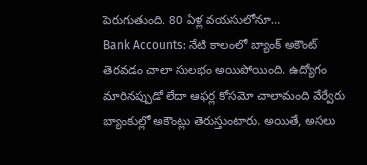పెరుగుతుంది. 80 ఏళ్ల వయసులోనూ…
Bank Accounts: నేటి కాలంలో బ్యాంక్ అకౌంట్ తెరవడం చాలా సులభం అయిపోయింది. ఉద్యోగం మారినప్పుడో లేదా ఆఫర్ల కోసమో చాలామంది వేర్వేరు బ్యాంకుల్లో అకౌంట్లు తెరుస్తుంటారు. అయితే, అసలు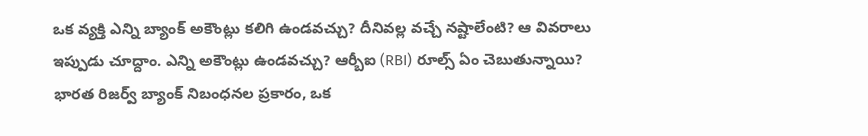ఒక వ్యక్తి ఎన్ని బ్యాంక్ అకౌంట్లు కలిగి ఉండవచ్చు? దీనివల్ల వచ్చే నష్టాలేంటి? ఆ వివరాలు ఇప్పుడు చూద్దాం. ఎన్ని అకౌంట్లు ఉండవచ్చు? ఆర్బీఐ (RBI) రూల్స్ ఏం చెబుతున్నాయి? భారత రిజర్వ్ బ్యాంక్ నిబంధనల ప్రకారం, ఒక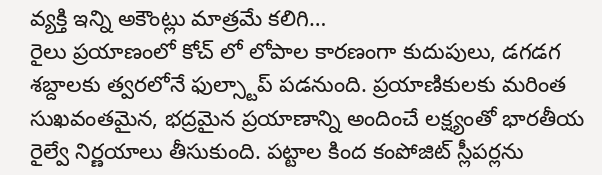వ్యక్తి ఇన్ని అకౌంట్లు మాత్రమే కలిగి…
రైలు ప్రయాణంలో కోచ్ లో లోపాల కారణంగా కుదుపులు, డగడగ శబ్దాలకు త్వరలోనే ఫుల్స్టాప్ పడనుంది. ప్రయాణికులకు మరింత సుఖవంతమైన, భద్రమైన ప్రయాణాన్ని అందించే లక్ష్యంతో భారతీయ రైల్వే నిర్ణయాలు తీసుకుంది. పట్టాల కింద కంపోజిట్ స్లీపర్లను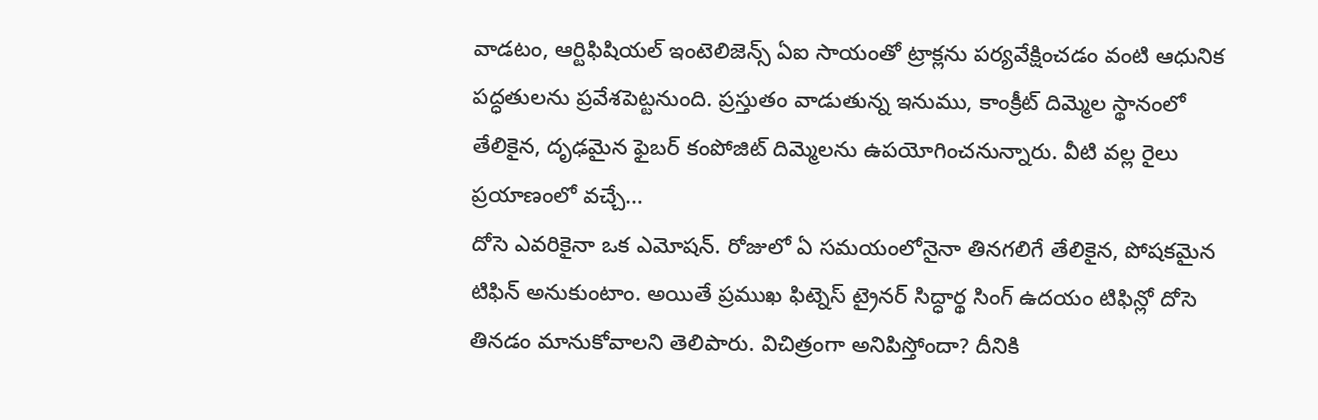వాడటం, ఆర్టిఫిషియల్ ఇంటెలిజెన్స్ ఏఐ సాయంతో ట్రాక్లను పర్యవేక్షించడం వంటి ఆధునిక పద్ధతులను ప్రవేశపెట్టనుంది. ప్రస్తుతం వాడుతున్న ఇనుము, కాంక్రీట్ దిమ్మెల స్థానంలో తేలికైన, దృఢమైన ఫైబర్ కంపోజిట్ దిమ్మెలను ఉపయోగించనున్నారు. వీటి వల్ల రైలు ప్రయాణంలో వచ్చే…
దోసె ఎవరికైనా ఒక ఎమోషన్. రోజులో ఏ సమయంలోనైనా తినగలిగే తేలికైన, పోషకమైన టిఫిన్ అనుకుంటాం. అయితే ప్రముఖ ఫిట్నెస్ ట్రైనర్ సిద్ధార్థ సింగ్ ఉదయం టిఫిన్లో దోసె తినడం మానుకోవాలని తెలిపారు. విచిత్రంగా అనిపిస్తోందా? దీనికి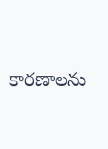కారణాలను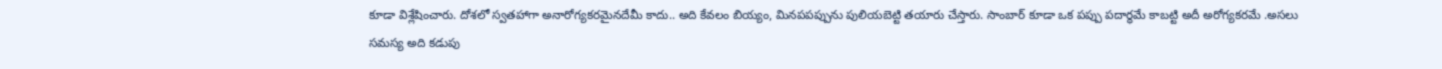కూడా విశ్లేషించారు. దోశలో స్వతహాగా అనారోగ్యకరమైనదేమీ కాదు.. అది కేవలం బియ్యం, మినపపప్పును పులియబెట్టి తయారు చేస్తారు. సాంబార్ కూడా ఒక పప్పు పదార్థమే కాబట్టి అదీ అరోగ్యకరమే .అసలు సమస్య అది కడుపు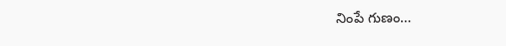నింపే గుణం…